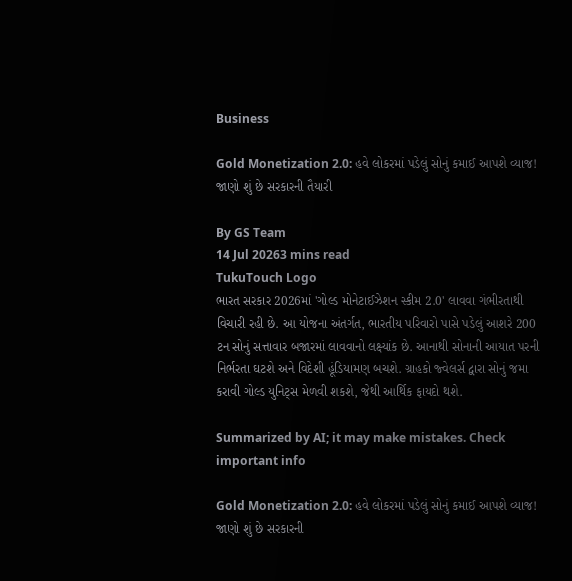Business

Gold Monetization 2.0: હવે લોકરમાં પડેલું સોનું કમાઈ આપશે વ્યાજ! જાણો શું છે સરકારની તૈયારી

By GS Team
14 Jul 20263 mins read
TukuTouch Logo
ભારત સરકાર 2026માં 'ગોલ્ડ મોનેટાઈઝેશન સ્કીમ 2.0' લાવવા ગંભીરતાથી વિચારી રહી છે. આ યોજના અંતર્ગત, ભારતીય પરિવારો પાસે પડેલું આશરે 200 ટન સોનું સત્તાવાર બજારમાં લાવવાનો લક્ષ્યાંક છે. આનાથી સોનાની આયાત પરની નિર્ભરતા ઘટશે અને વિદેશી હૂંડિયામણ બચશે. ગ્રાહકો જ્વેલર્સ દ્વારા સોનું જમા કરાવી ગોલ્ડ યુનિટ્સ મેળવી શકશે, જેથી આર્થિક ફાયદો થશે.

Summarized by AI; it may make mistakes. Check important info

Gold Monetization 2.0: હવે લોકરમાં પડેલું સોનું કમાઈ આપશે વ્યાજ! જાણો શું છે સરકારની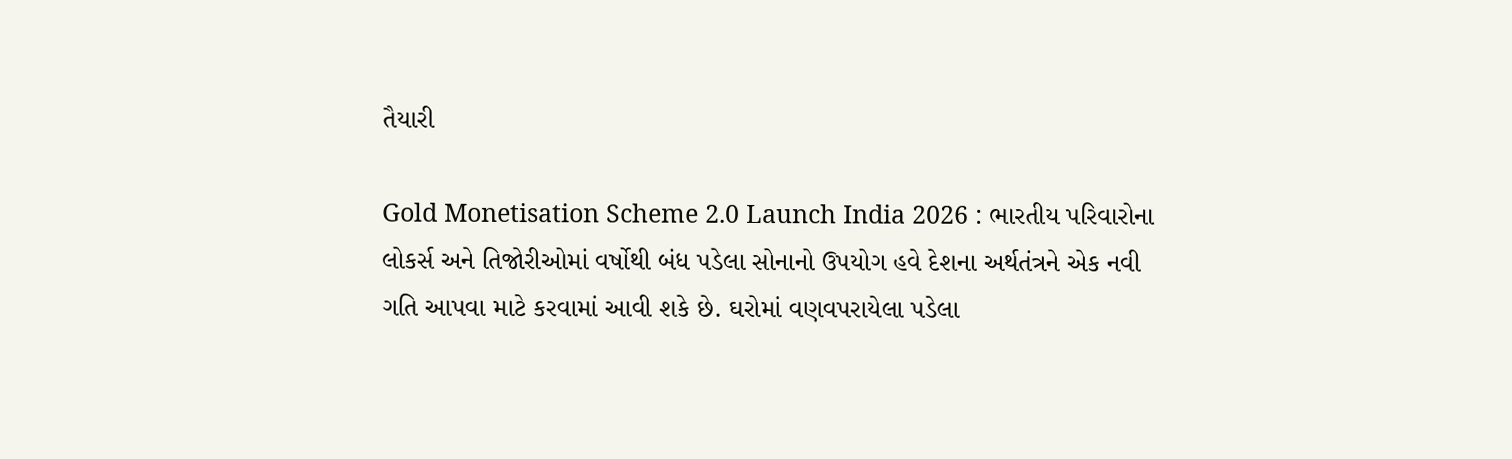તૈયારી

Gold Monetisation Scheme 2.0 Launch India 2026 : ભારતીય પરિવારોના લોકર્સ અને તિજોરીઓમાં વર્ષોથી બંધ પડેલા સોનાનો ઉપયોગ હવે દેશના અર્થતંત્રને એક નવી ગતિ આપવા માટે કરવામાં આવી શકે છે. ઘરોમાં વણવપરાયેલા પડેલા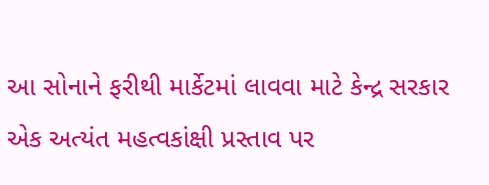આ સોનાને ફરીથી માર્કેટમાં લાવવા માટે કેન્દ્ર સરકાર એક અત્યંત મહત્વકાંક્ષી પ્રસ્તાવ પર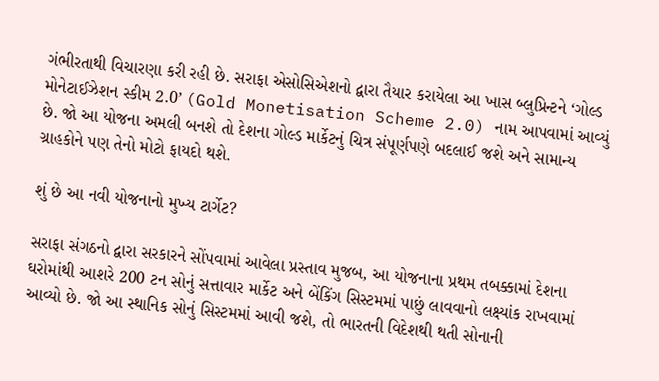ગંભીરતાથી વિચારણા કરી રહી છે. સરાફા એસોસિએશનો દ્વારા તૈયાર કરાયેલા આ ખાસ બ્લુપ્રિન્ટને ‘ગોલ્ડ મોનેટાઈઝેશન સ્કીમ 2.0’ (Gold Monetisation Scheme 2.0) નામ આપવામાં આવ્યું છે. જો આ યોજના અમલી બનશે તો દેશના ગોલ્ડ માર્કેટનું ચિત્ર સંપૂર્ણપણે બદલાઈ જશે અને સામાન્ય ગ્રાહકોને પણ તેનો મોટો ફાયદો થશે.

શું છે આ નવી યોજનાનો મુખ્ય ટાર્ગેટ?

સરાફા સંગઠનો દ્વારા સરકારને સોંપવામાં આવેલા પ્રસ્તાવ મુજબ, આ યોજનાના પ્રથમ તબક્કામાં દેશના ઘરોમાંથી આશરે 200 ટન સોનું સત્તાવાર માર્કેટ અને બેંકિંગ સિસ્ટમમાં પાછું લાવવાનો લક્ષ્યાંક રાખવામાં આવ્યો છે. જો આ સ્થાનિક સોનું સિસ્ટમમાં આવી જશે, તો ભારતની વિદેશથી થતી સોનાની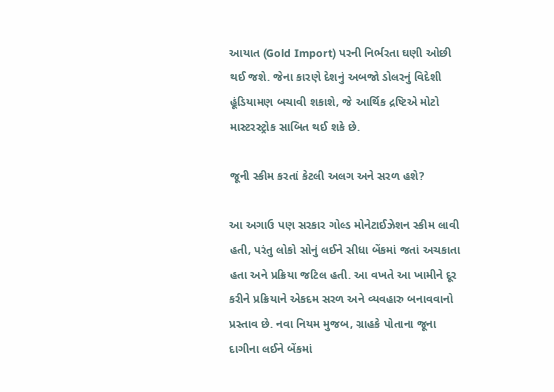આયાત (Gold Import) પરની નિર્ભરતા ઘણી ઓછી થઈ જશે. જેના કારણે દેશનું અબજો ડોલરનું વિદેશી હૂંડિયામણ બચાવી શકાશે, જે આર્થિક દ્રષ્ટિએ મોટો માસ્ટરસ્ટ્રોક સાબિત થઈ શકે છે.

જૂની સ્કીમ કરતાં કેટલી અલગ અને સરળ હશે?

આ અગાઉ પણ સરકાર ગોલ્ડ મોનેટાઈઝેશન સ્કીમ લાવી હતી, પરંતુ લોકો સોનું લઈને સીધા બેંકમાં જતાં અચકાતા હતા અને પ્રક્રિયા જટિલ હતી. આ વખતે આ ખામીને દૂર કરીને પ્રક્રિયાને એકદમ સરળ અને વ્યવહારુ બનાવવાનો પ્રસ્તાવ છે. નવા નિયમ મુજબ, ગ્રાહકે પોતાના જૂના દાગીના લઈને બેંકમાં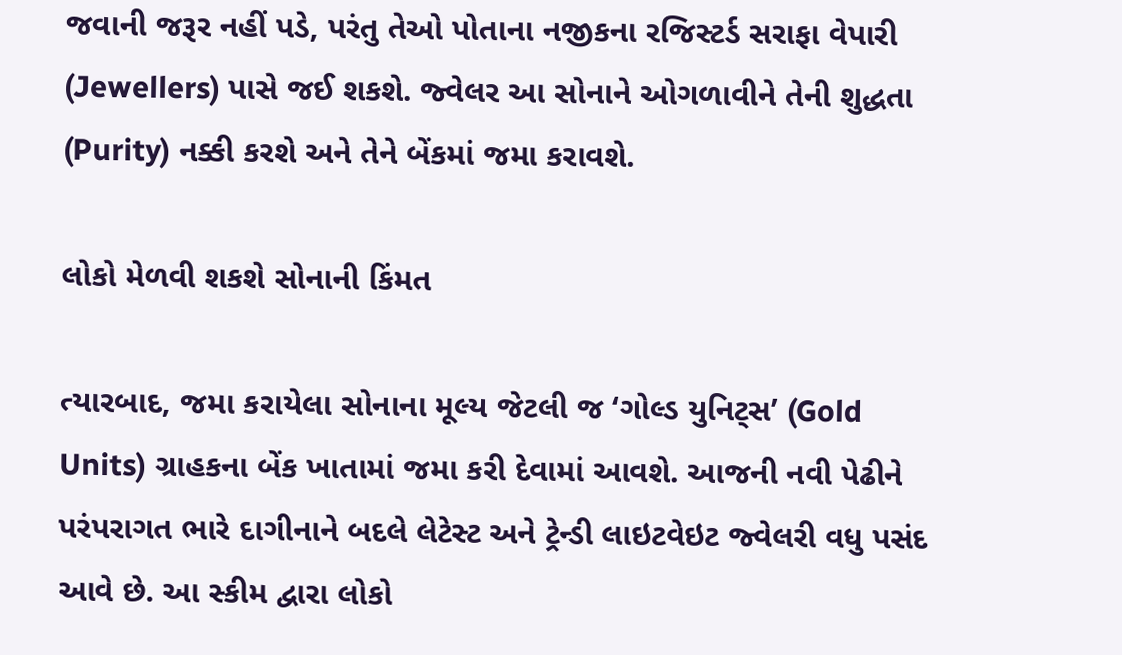જવાની જરૂર નહીં પડે, પરંતુ તેઓ પોતાના નજીકના રજિસ્ટર્ડ સરાફા વેપારી (Jewellers) પાસે જઈ શકશે. જ્વેલર આ સોનાને ઓગળાવીને તેની શુદ્ધતા (Purity) નક્કી કરશે અને તેને બેંકમાં જમા કરાવશે.

લોકો મેળવી શકશે સોનાની કિંમત

ત્યારબાદ, જમા કરાયેલા સોનાના મૂલ્ય જેટલી જ ‘ગોલ્ડ યુનિટ્સ’ (Gold Units) ગ્રાહકના બેંક ખાતામાં જમા કરી દેવામાં આવશે. આજની નવી પેઢીને પરંપરાગત ભારે દાગીનાને બદલે લેટેસ્ટ અને ટ્રેન્ડી લાઇટવેઇટ જ્વેલરી વધુ પસંદ આવે છે. આ સ્કીમ દ્વારા લોકો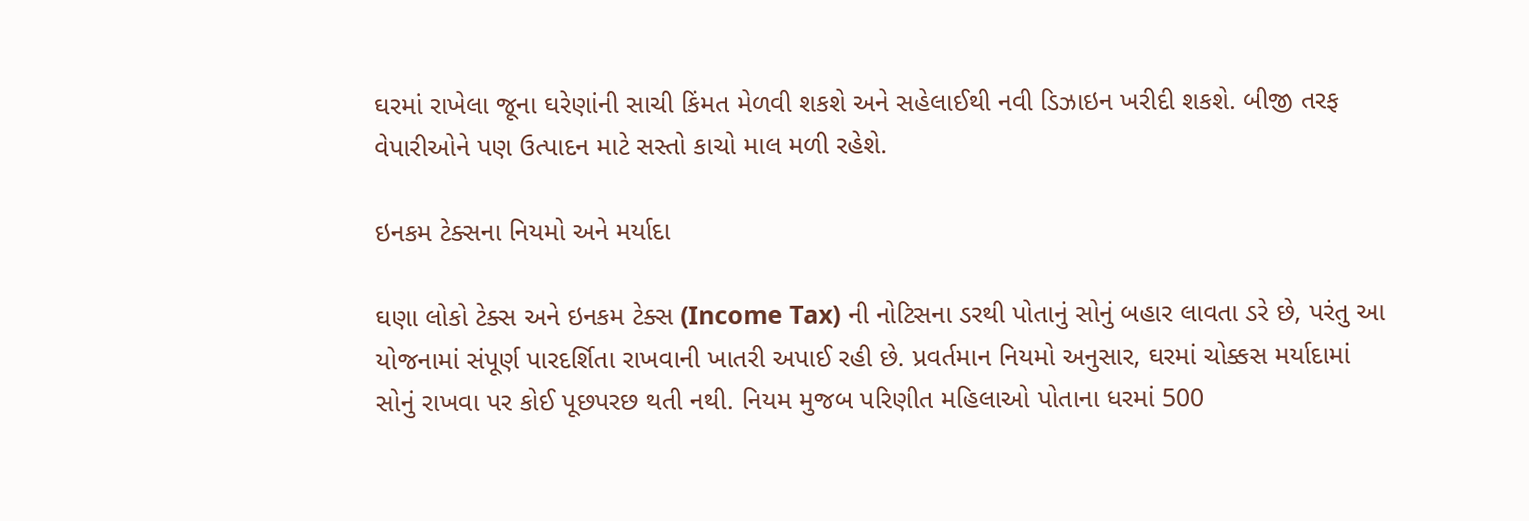ઘરમાં રાખેલા જૂના ઘરેણાંની સાચી કિંમત મેળવી શકશે અને સહેલાઈથી નવી ડિઝાઇન ખરીદી શકશે. બીજી તરફ વેપારીઓને પણ ઉત્પાદન માટે સસ્તો કાચો માલ મળી રહેશે.

ઇનકમ ટેક્સના નિયમો અને મર્યાદા

ઘણા લોકો ટેક્સ અને ઇનકમ ટેક્સ (Income Tax) ની નોટિસના ડરથી પોતાનું સોનું બહાર લાવતા ડરે છે, પરંતુ આ યોજનામાં સંપૂર્ણ પારદર્શિતા રાખવાની ખાતરી અપાઈ રહી છે. પ્રવર્તમાન નિયમો અનુસાર, ઘરમાં ચોક્કસ મર્યાદામાં સોનું રાખવા પર કોઈ પૂછપરછ થતી નથી. નિયમ મુજબ પરિણીત મહિલાઓ પોતાના ધરમાં 500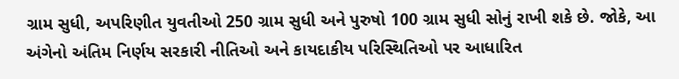ગ્રામ સુધી, અપરિણીત યુવતીઓ 250 ગ્રામ સુધી અને પુરુષો 100 ગ્રામ સુધી સોનું રાખી શકે છે. જોકે, આ અંગેનો અંતિમ નિર્ણય સરકારી નીતિઓ અને કાયદાકીય પરિસ્થિતિઓ પર આધારિત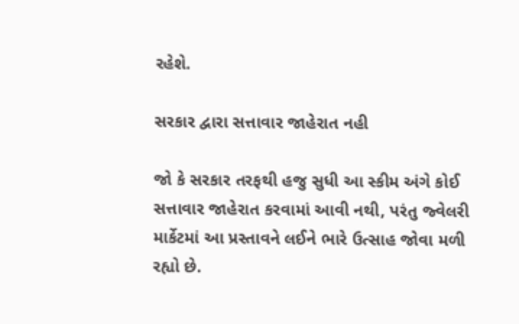રહેશે.

સરકાર દ્વારા સત્તાવાર જાહેરાત નહી

જો કે સરકાર તરફથી હજુ સુધી આ સ્કીમ અંગે કોઈ સત્તાવાર જાહેરાત કરવામાં આવી નથી, પરંતુ જ્વેલરી માર્કેટમાં આ પ્રસ્તાવને લઈને ભારે ઉત્સાહ જોવા મળી રહ્યો છે.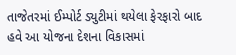તાજેતરમાં ઈમ્પોર્ટ ડ્યુટીમાં થયેલા ફેરફારો બાદ હવે આ યોજના દેશના વિકાસમાં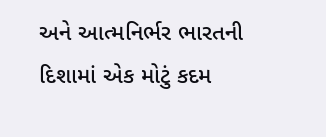અને આત્મનિર્ભર ભારતની દિશામાં એક મોટું કદમ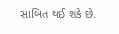સાબિત થઈ શકે છે.